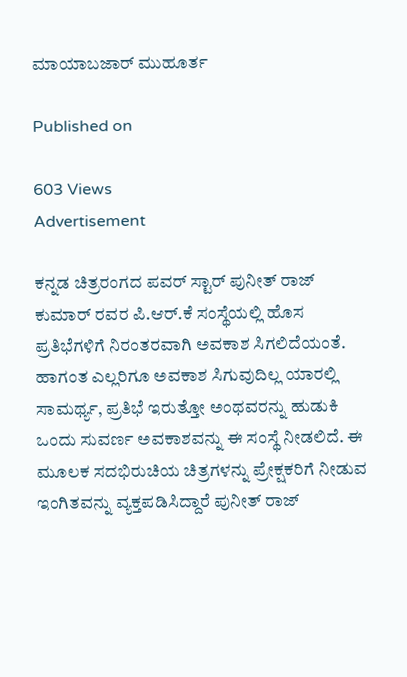ಮಾಯಾಬಜಾರ್ ಮುಹೂರ್ತ

Published on

603 Views
Advertisement

ಕನ್ನಡ ಚಿತ್ರರಂಗದ ಪವರ್ ಸ್ಟಾರ್ ಪುನೀತ್ ರಾಜ್ ಕುಮಾರ್ ರವರ ಪಿ.ಆರ್.ಕೆ ಸಂಸ್ಥೆಯಲ್ಲಿ ಹೊಸ ಪ್ರತಿಭೆಗಳಿಗೆ ನಿರಂತರವಾಗಿ ಅವಕಾಶ ಸಿಗಲಿದೆಯಂತೆ. ಹಾಗಂತ ಎಲ್ಲರಿಗೂ ಅವಕಾಶ ಸಿಗುವುದಿಲ್ಲ ಯಾರಲ್ಲಿ ಸಾಮರ್ಥ್ಯ, ಪ್ರತಿಭೆ ಇರುತ್ತೋ ಅಂಥವರನ್ನು ಹುಡುಕಿ ಒಂದು ಸುವರ್ಣ ಅವಕಾಶವನ್ನು ಈ ಸಂಸ್ಥೆ ನೀಡಲಿದೆ. ಈ ಮೂಲಕ ಸದಭಿರುಚಿಯ ಚಿತ್ರಗಳನ್ನು ಪ್ರೇಕ್ಷಕರಿಗೆ ನೀಡುವ ಇಂಗಿತವನ್ನು ವ್ಯಕ್ತಪಡಿಸಿದ್ದಾರೆ ಪುನೀತ್ ರಾಜ್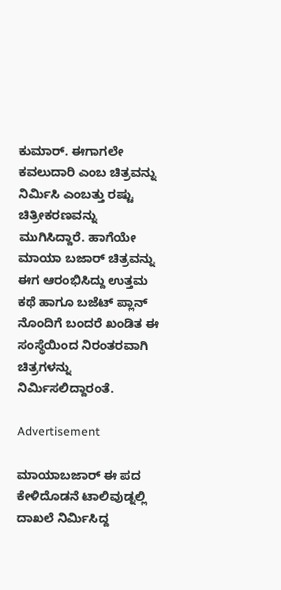ಕುಮಾರ್. ಈಗಾಗಲೇ ಕವಲುದಾರಿ ಎಂಬ ಚಿತ್ರವನ್ನು ನಿರ್ಮಿಸಿ ಎಂಬತ್ತು ರಷ್ಟು ಚಿತ್ರೀಕರಣವನ್ನು ಮುಗಿಸಿದ್ದಾರೆ. ಹಾಗೆಯೇ ಮಾಯಾ ಬಜಾರ್ ಚಿತ್ರವನ್ನು ಈಗ ಆರಂಭಿಸಿದ್ದು ಉತ್ತಮ ಕಥೆ ಹಾಗೂ ಬಜೆಟ್ ಪ್ಲಾನ್ ನೊಂದಿಗೆ ಬಂದರೆ ಖಂಡಿತ ಈ ಸಂಸ್ಥೆಯಿಂದ ನಿರಂತರವಾಗಿ ಚಿತ್ರಗಳನ್ನು ನಿರ್ಮಿಸಲಿದ್ದಾರಂತೆ.

Advertisement

ಮಾಯಾಬಜಾರ್ ಈ ಪದ ಕೇಳಿದೊಡನೆ ಟಾಲಿವುಡ್ನಲ್ಲಿ ದಾಖಲೆ ನಿರ್ಮಿಸಿದ್ದ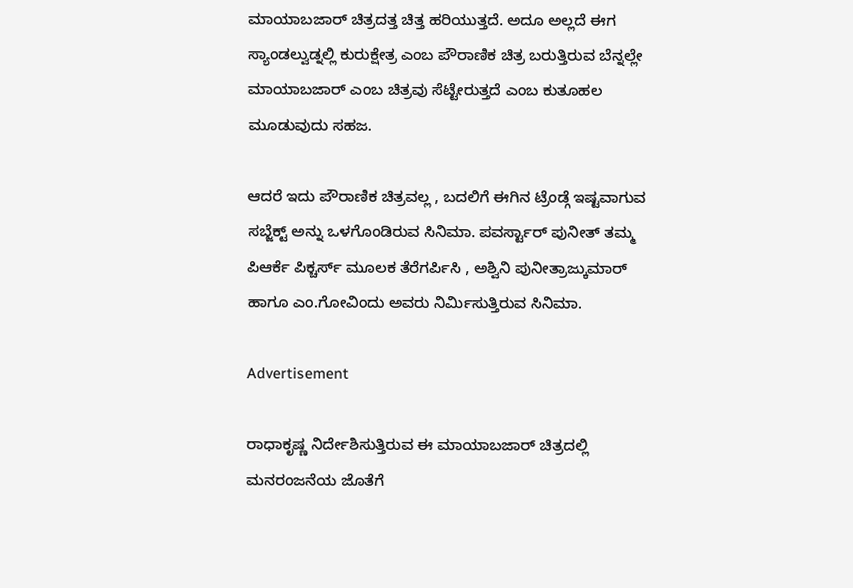ಮಾಯಾಬಜಾರ್ ಚಿತ್ರದತ್ತ ಚಿತ್ತ ಹರಿಯುತ್ತದೆ. ಅದೂ ಅಲ್ಲದೆ ಈಗ ಸ್ಯಾಂಡಲ್ವುಡ್ನಲ್ಲಿ ಕುರುಕ್ಷೇತ್ರ ಎಂಬ ಪೌರಾಣಿಕ ಚಿತ್ರ ಬರುತ್ತಿರುವ ಬೆನ್ನಲ್ಲೇ ಮಾಯಾಬಜಾರ್ ಎಂಬ ಚಿತ್ರವು ಸೆಟ್ಟೇರುತ್ತದೆ ಎಂಬ ಕುತೂಹಲ ಮೂಡುವುದು ಸಹಜ.

ಆದರೆ ಇದು ಪೌರಾಣಿಕ ಚಿತ್ರವಲ್ಲ , ಬದಲಿಗೆ ಈಗಿನ ಟ್ರೆಂಡ್ಗೆ ಇಷ್ಟವಾಗುವ ಸಬ್ಜೆಕ್ಟ್ ಅನ್ನು ಒಳಗೊಂಡಿರುವ ಸಿನಿಮಾ. ಪವರ್ಸ್ಟಾರ್ ಪುನೀತ್ ತಮ್ಮ ಪಿಆರ್ಕೆ ಪಿಕ್ಚರ್ಸ್ ಮೂಲಕ ತೆರೆಗರ್ಪಿಸಿ , ಅಶ್ವಿನಿ ಪುನೀತ್ರಾಜ್ಕುಮಾರ್ ಹಾಗೂ ಎಂ.ಗೋವಿಂದು ಅವರು ನಿರ್ಮಿಸುತ್ತಿರುವ ಸಿನಿಮಾ.

Advertisement

ರಾಧಾಕೃಷ್ಣ ನಿರ್ದೇಶಿಸುತ್ತಿರುವ ಈ ಮಾಯಾಬಜಾರ್ ಚಿತ್ರದಲ್ಲಿ ಮನರಂಜನೆಯ ಜೊತೆಗೆ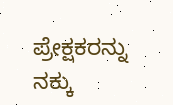ಪ್ರೇಕ್ಷಕರನ್ನು ನಕ್ಕು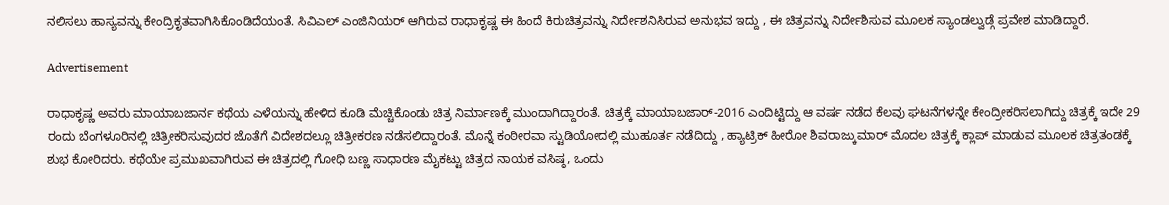ನಲಿಸಲು ಹಾಸ್ಯವನ್ನು ಕೇಂದ್ರಿಕೃತವಾಗಿಸಿಕೊಂಡಿದೆಯಂತೆ. ಸಿವಿಎಲ್ ಎಂಜಿನಿಯರ್ ಆಗಿರುವ ರಾಧಾಕೃಷ್ಣ ಈ ಹಿಂದೆ ಕಿರುಚಿತ್ರವನ್ನು ನಿರ್ದೇಶನಿಸಿರುವ ಅನುಭವ ಇದ್ದು , ಈ ಚಿತ್ರವನ್ನು ನಿರ್ದೇಶಿಸುವ ಮೂಲಕ ಸ್ಯಾಂಡಲ್ವುಡ್ಗೆ ಪ್ರವೇಶ ಮಾಡಿದ್ದಾರೆ.

Advertisement

ರಾಧಾಕೃಷ್ಣ ಅವರು ಮಾಯಾಬಜಾರ್ನ ಕಥೆಯ ಎಳೆಯನ್ನು ಹೇಳಿದ ಕೂಡಿ ಮೆಚ್ಚಿಕೊಂಡು ಚಿತ್ರ ನಿರ್ಮಾಣಕ್ಕೆ ಮುಂದಾಗಿದ್ದಾರಂತೆ. ಚಿತ್ರಕ್ಕೆ ಮಾಯಾಬಜಾರ್-2016 ಎಂದಿಟ್ಟಿದ್ದು ಆ ವರ್ಷ ನಡೆದ ಕೆಲವು ಘಟನೆಗಳನ್ನೇ ಕೇಂದ್ರೀಕರಿಸಲಾಗಿದ್ದು ಚಿತ್ರಕ್ಕೆ ಇದೇ 29 ರಂದು ಬೆಂಗಳೂರಿನಲ್ಲಿ ಚಿತ್ರೀಕರಿಸುವುದರ ಜೊತೆಗೆ ವಿದೇಶದಲ್ಲೂ ಚಿತ್ರೀಕರಣ ನಡೆಸಲಿದ್ದಾರಂತೆ. ಮೊನ್ನೆ ಕಂಠೀರವಾ ಸ್ಟುಡಿಯೋದಲ್ಲಿ ಮುಹೂರ್ತ ನಡೆದಿದ್ದು , ಹ್ಯಾಟ್ರಿಕ್ ಹೀರೋ ಶಿವರಾಜ್ಕುಮಾರ್ ಮೊದಲ ಚಿತ್ರಕ್ಕೆ ಕ್ಲಾಪ್ ಮಾಡುವ ಮೂಲಕ ಚಿತ್ರತಂಡಕ್ಕೆ ಶುಭ ಕೋರಿದರು. ಕಥೆಯೇ ಪ್ರಮುಖವಾಗಿರುವ ಈ ಚಿತ್ರದಲ್ಲಿ ಗೋಧಿ ಬಣ್ಣ ಸಾಧಾರಣ ಮೈಕಟ್ಟು ಚಿತ್ರದ ನಾಯಕ ವಸಿಷ್ಠ, ಒಂದು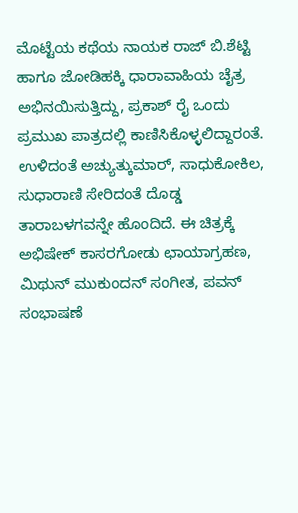ಮೊಟ್ಟೆಯ ಕಥೆಯ ನಾಯಕ ರಾಜ್ ಬಿ.ಶೆಟ್ಟಿ ಹಾಗೂ ಜೋಡಿಹಕ್ಕಿ ಧಾರಾವಾಹಿಯ ಚೈತ್ರ ಅಭಿನಯಿಸುತ್ತಿದ್ದು, ಪ್ರಕಾಶ್ ರೈ ಒಂದು ಪ್ರಮುಖ ಪಾತ್ರದಲ್ಲಿ ಕಾಣಿಸಿಕೊಳ್ಳಲಿದ್ದಾರಂತೆ. ಉಳಿದಂತೆ ಅಚ್ಯುತ್ಕುಮಾರ್, ಸಾಧುಕೋಕಿಲ, ಸುಧಾರಾಣಿ ಸೇರಿದಂತೆ ದೊಡ್ಡ ತಾರಾಬಳಗವನ್ನೇ ಹೊಂದಿದೆ. ಈ ಚಿತ್ರಕ್ಕೆ ಅಭಿಷೇಕ್ ಕಾಸರಗೋಡು ಛಾಯಾಗ್ರಹಣ, ಮಿಥುನ್ ಮುಕುಂದನ್ ಸಂಗೀತ, ಪವನ್ ಸಂಭಾಷಣೆ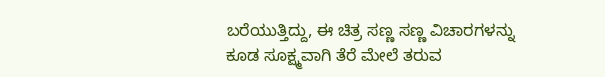ಬರೆಯುತ್ತಿದ್ದು, ಈ ಚಿತ್ರ ಸಣ್ಣ ಸಣ್ಣ ವಿಚಾರಗಳನ್ನು ಕೂಡ ಸೂಕ್ಷ್ಮವಾಗಿ ತೆರೆ ಮೇಲೆ ತರುವ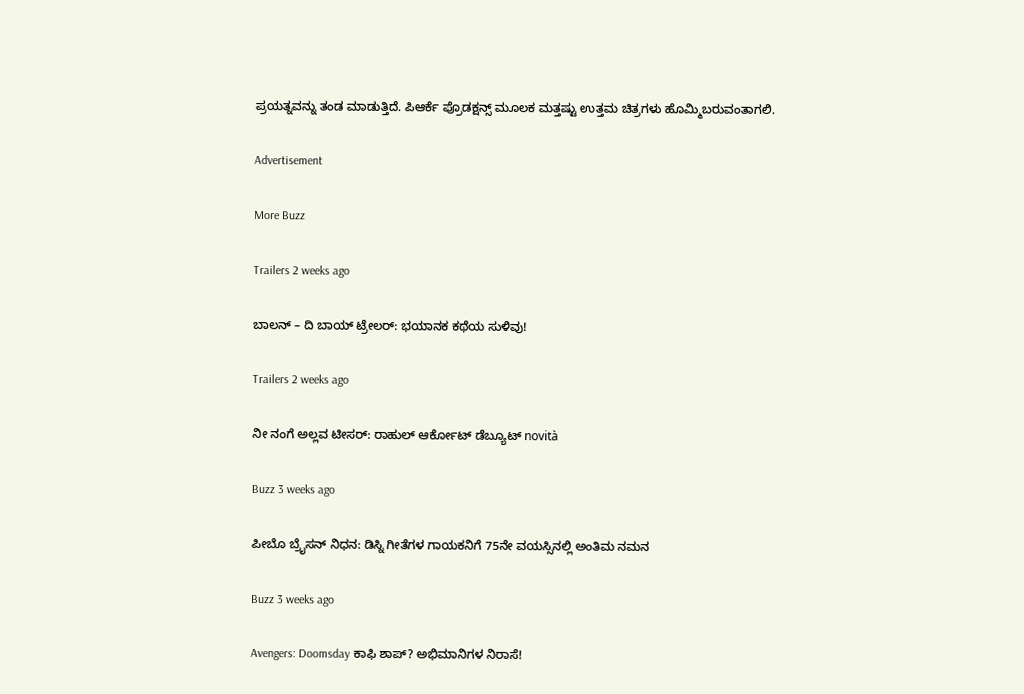ಪ್ರಯತ್ನವನ್ನು ತಂಡ ಮಾಡುತ್ತಿದೆ. ಪಿಆರ್ಕೆ ಪ್ರೊಡಕ್ಷನ್ಸ್ ಮೂಲಕ ಮತ್ತಷ್ಟು ಉತ್ತಮ ಚಿತ್ರಗಳು ಹೊಮ್ಮಿಬರುವಂತಾಗಲಿ.

Advertisement

More Buzz

Trailers 2 weeks ago

ಬಾಲನ್ – ದಿ ಬಾಯ್ ಟ್ರೇಲರ್: ಭಯಾನಕ ಕಥೆಯ ಸುಳಿವು!

Trailers 2 weeks ago

ನೀ ನಂಗೆ ಅಲ್ಲವ ಟೀಸರ್: ರಾಹುಲ್ ಆರ್ಕೋಟ್ ಡೆಬ್ಯೂಟ್ novità

Buzz 3 weeks ago

ಪೀಬೊ ಬ್ರೈಸನ್ ನಿಧನ: ಡಿಸ್ನಿ ಗೀತೆಗಳ ಗಾಯಕನಿಗೆ 75ನೇ ವಯಸ್ಸಿನಲ್ಲಿ ಅಂತಿಮ ನಮನ

Buzz 3 weeks ago

Avengers: Doomsday ಕಾಫಿ ಶಾಪ್? ಅಭಿಮಾನಿಗಳ ನಿರಾಸೆ!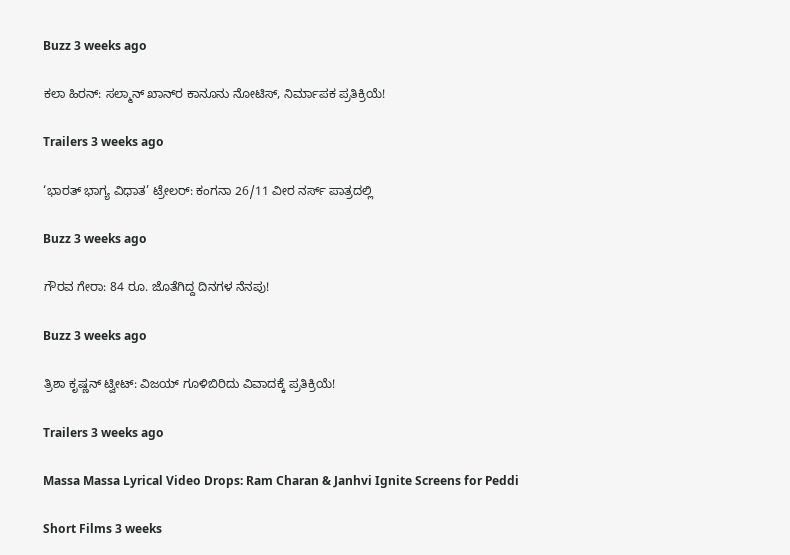Buzz 3 weeks ago

ಕಲಾ ಹಿರನ್: ಸಲ್ಮಾನ್ ಖಾನ್‌ರ ಕಾನೂನು ನೋಟಿಸ್, ನಿರ್ಮಾಪಕ ಪ್ರತಿಕ್ರಿಯೆ!

Trailers 3 weeks ago

‘ಭಾರತ್ ಭಾಗ್ಯ ವಿಧಾತ’ ಟ್ರೇಲರ್: ಕಂಗನಾ 26/11 ವೀರ ನರ್ಸ್ ಪಾತ್ರದಲ್ಲಿ

Buzz 3 weeks ago

ಗೌರವ ಗೇರಾ: 84 ರೂ. ಜೊತೆಗಿದ್ದ ದಿನಗಳ ನೆನಪು!

Buzz 3 weeks ago

ತ್ರಿಶಾ ಕೃಷ್ಣನ್ ಟ್ವೀಟ್: ವಿಜಯ್‌ ಗೂಳಿಬಿರಿದು ವಿವಾದಕ್ಕೆ ಪ್ರತಿಕ್ರಿಯೆ!

Trailers 3 weeks ago

Massa Massa Lyrical Video Drops: Ram Charan & Janhvi Ignite Screens for Peddi

Short Films 3 weeks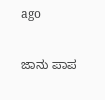ago

ಜಾನು ಪಾಪ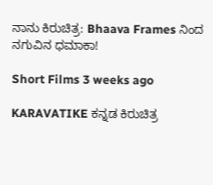ನಾನು ಕಿರುಚಿತ್ರ: Bhaava Frames ನಿಂದ ನಗುವಿನ ಧಮಾಕಾ!

Short Films 3 weeks ago

KARAVATIKE ಕನ್ನಡ ಕಿರುಚಿತ್ರ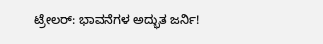ಟ್ರೇಲರ್: ಭಾವನೆಗಳ ಅದ್ಭುತ ಜರ್ನಿ!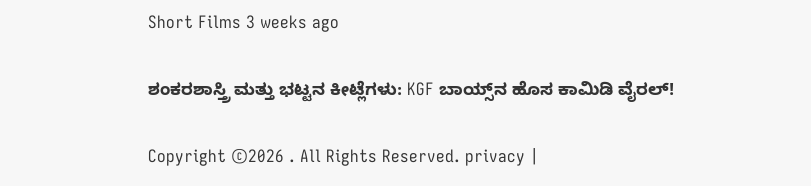Short Films 3 weeks ago

ಶಂಕರಶಾಸ್ತ್ರಿ ಮತ್ತು ಭಟ್ಟನ ಕೀಟ್ಲೆಗಳು: KGF ಬಾಯ್ಸ್‌ನ ಹೊಸ ಕಾಮಿಡಿ ವೈರಲ್!

Copyright ©2026 . All Rights Reserved. privacy |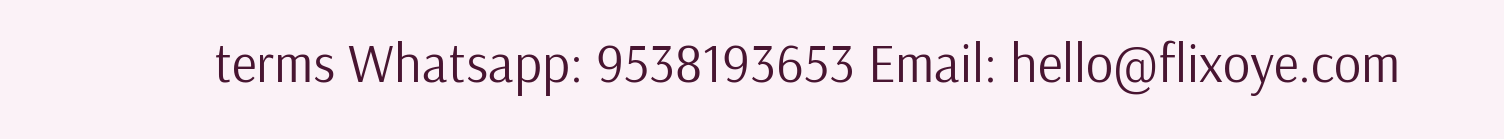terms Whatsapp: 9538193653 Email: hello@flixoye.com